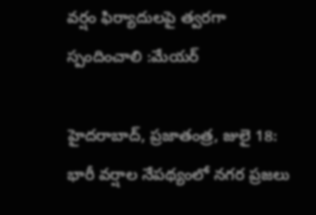వర్షం ఫిర్యాదులపై త్వరగా స్పందించాలి :మేయర్

హైదరాబాద్, ప్రజాతంత్ర, జులై 18: భారీ వర్షాల నేపథ్యంలో నగర ప్రజలు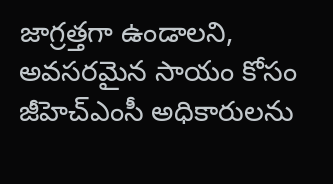జాగ్రత్తగా ఉండాలని, అవసరమైన సాయం కోసం జీహెచ్ఎంసీ అధికారులను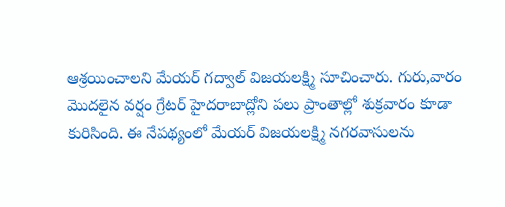ఆశ్రయించాలని మేయర్ గద్వాల్ విజయలక్ష్మి సూచించారు. గురు,వారం మొదలైన వర్షం గ్రేటర్ హైదరాబాద్లోని పలు ప్రాంతాల్లో శుక్రవారం కూడా కురిసింది. ఈ నేపథ్యంలో మేయర్ విజయలక్ష్మి నగరవాసులను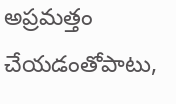అప్రమత్తం చేయడంతోపాటు,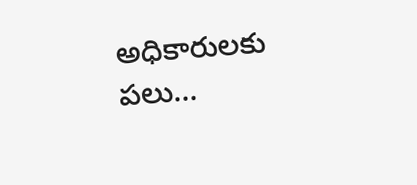అధికారులకు పలు…